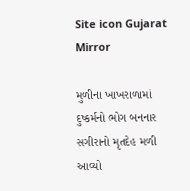Site icon Gujarat Mirror

મુળીના ખાખરાળામાં દુષ્કર્મનો ભોગ બનનાર સગીરાનો મૃતદેહ મળી આવ્યો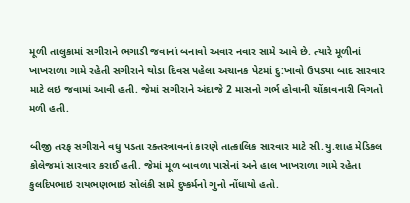મૂળી તાલુકામાં સગીરાને ભગાડી જવાનાં બનાવો અવાર નવાર સામે આવે છે. ત્યારે મૂળીનાં ખાખરાળા ગામે રહેતી સગીરાને થોડા દિવસ પહેલા અચાનક પેટમાં દુ:ખાવો ઉપડ્યા બાદ સારવાર માટે લઇ જવામાં આવી હતી. જેમાં સગીરાને અંદાજે 2 માસનો ગર્ભ હોવાની ચોંકાવનારી વિગતો મળી હતી.

બીજી તરફ સગીરાને વધુ પડતા રક્તસ્ત્રાવનાં કારણે તાત્કાલિક સારવાર માટે સી.યુ.શાહ મેડિકલ કોલેજમાં સારવાર કરાઈ હતી. જેમાં મૂળ બાવળા પાસેનાં અને હાલ ખાખરાળા ગામે રહેતા કુલદિપભાઇ રાયભણભાઇ સોલંકી સામે દુષ્કર્મનો ગુનો નોંધાયો હતો.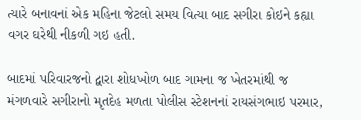ત્યારે બનાવનાં એક મહિના જેટલો સમય વિત્યા બાદ સગીરા કોઇને કહ્યા વગર ઘરેથી નીકળી ગઇ હતી.

બાદમાં પરિવારજનો દ્વારા શોધખોળ બાદ ગામના જ ખેતરમાંથી જ મંગળવારે સગીરાનો મૃતદેહ મળતા પોલીસ સ્ટેશનનાં રાયસંગભાઇ પરમાર,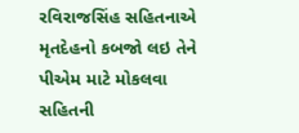રવિરાજસિંહ સહિતનાએ મૃતદેહનો કબજો લઇ તેને પીએમ માટે મોકલવા સહિતની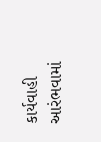કાર્યવાહી આરંભવામાં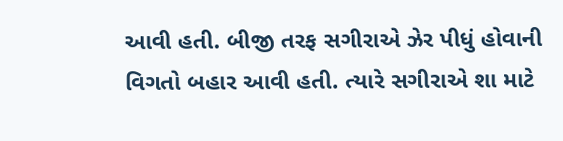આવી હતી. બીજી તરફ સગીરાએ ઝેર પીધું હોવાની વિગતો બહાર આવી હતી. ત્યારે સગીરાએ શા માટે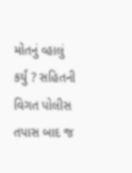મોતનું વ્હાલું કર્યું ? સહિતની વિગત પોલીસ તપાસ બાદ જ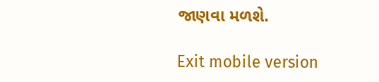જાણવા મળશે.

Exit mobile version